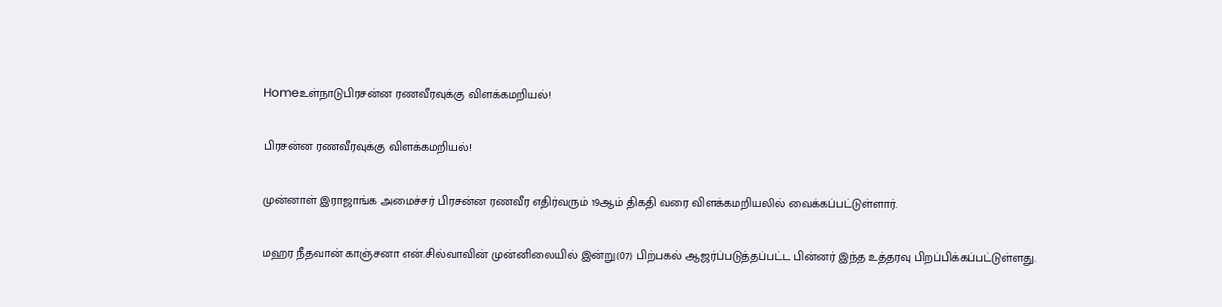Homeஉள்நாடுபிரசன்ன ரணவீரவுக்கு விளக்கமறியல்!

பிரசன்ன ரணவீரவுக்கு விளக்கமறியல்!

முன்னாள் இராஜாங்க அமைச்சர் பிரசன்ன ரணவீர எதிர்வரும் 19ஆம் திகதி வரை விளக்கமறியலில் வைக்கப்பட்டுள்ளார்.

மஹர நீதவான் காஞ்சனா என்.சில்வாவின் முன்னிலையில் இன்று(07) பிற்பகல் ஆஜர்ப்படுத்தப்பட்ட பின்னர் இந்த உத்தரவு பிறப்பிக்கப்பட்டுள்ளது.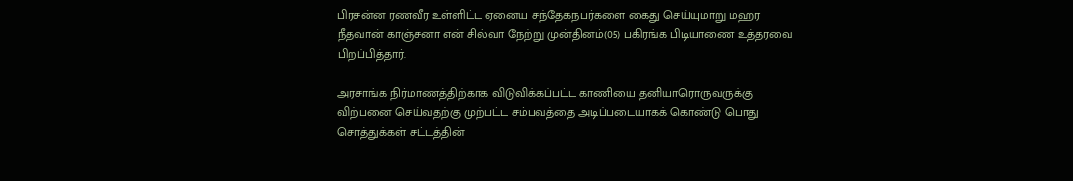பிரசன்ன ரணவீர உள்ளிட்ட ஏனைய சந்தேகநபர்களை கைது செய்யுமாறு மஹர நீதவான் காஞ்சனா என் சில்வா நேற்று முன்தினம்(05) பகிரங்க பிடியாணை உத்தரவை பிறப்பித்தார்.

அரசாங்க நிர்மாணத்திற்காக விடுவிக்கப்பட்ட காணியை தனியாரொருவருக்கு விற்பனை செய்வதற்கு முற்பட்ட சம்பவத்தை அடிப்படையாகக் கொண்டு பொது சொத்துக்கள் சட்டத்தின்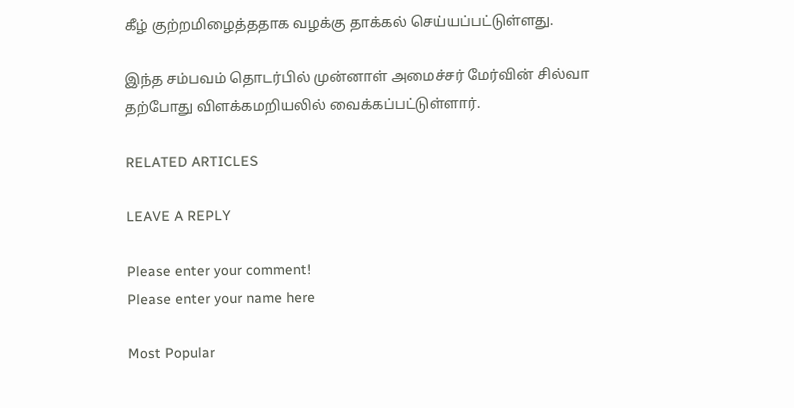கீழ் குற்றமிழைத்ததாக வழக்கு தாக்கல் செய்யப்பட்டுள்ளது.

இந்த சம்பவம் தொடர்பில் முன்னாள் அமைச்சர் மேர்வின் சில்வா தற்போது விளக்கமறியலில் வைக்கப்பட்டுள்ளார்.

RELATED ARTICLES

LEAVE A REPLY

Please enter your comment!
Please enter your name here

Most Popular